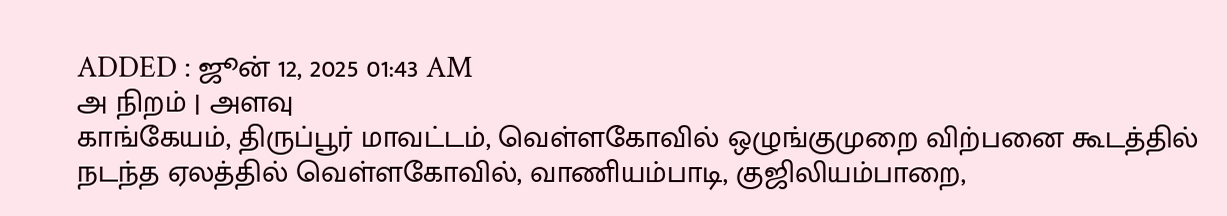ADDED : ஜூன் 12, 2025 01:43 AM
அ நிறம் | அளவு
காங்கேயம், திருப்பூர் மாவட்டம், வெள்ளகோவில் ஒழுங்குமுறை விற்பனை கூடத்தில் நடந்த ஏலத்தில் வெள்ளகோவில், வாணியம்பாடி, குஜிலியம்பாறை,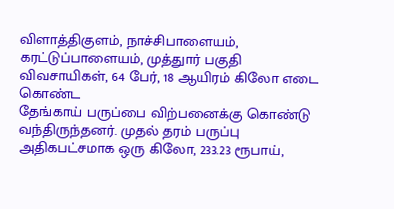விளாத்திகுளம், நாச்சிபாளையம், கரட்டுப்பாளையம், முத்துார் பகுதி விவசாயிகள், 64 பேர், 18 ஆயிரம் கிலோ எடை கொண்ட
தேங்காய் பருப்பை விற்பனைக்கு கொண்டு வந்திருந்தனர். முதல் தரம் பருப்பு அதிகபட்சமாக ஒரு கிலோ, 233.23 ரூபாய்,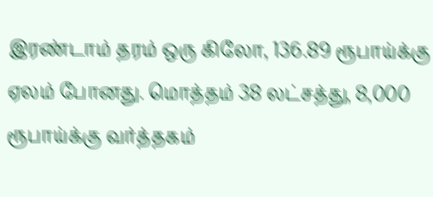இரண்டாம் தரம் ஒரு கிலோ, 136.89 ரூபாய்க்கு ஏலம் போனது. மொத்தம் 38 லட்சத்து, 8,000
ரூபாய்க்கு வர்த்தகம்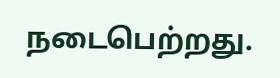நடைபெற்றது.